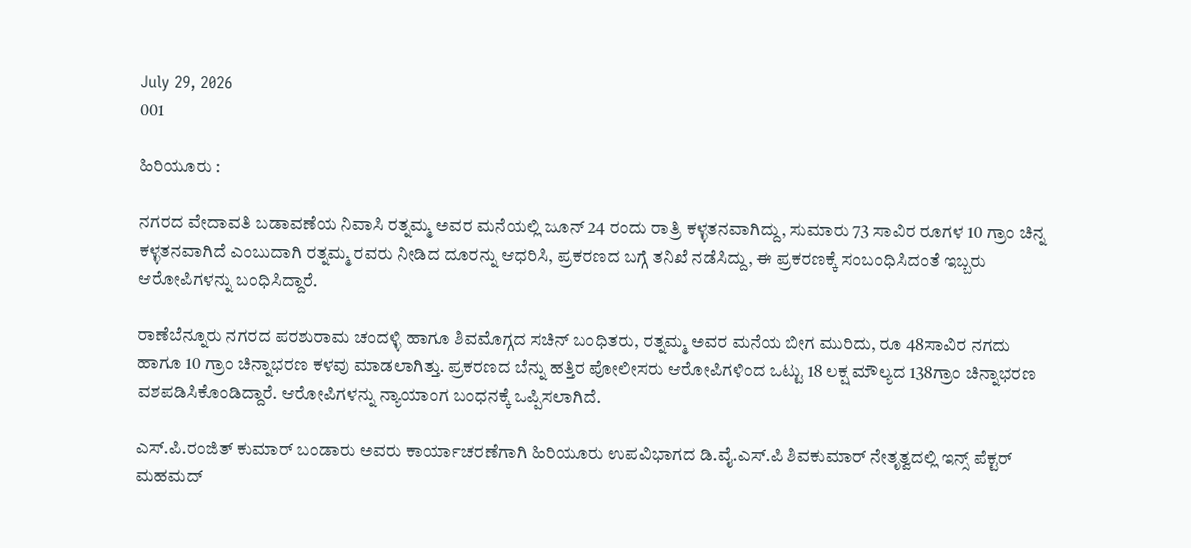July 29, 2026
001

ಹಿರಿಯೂರು :

ನಗರದ ವೇದಾವತಿ ಬಡಾವಣೆಯ ನಿವಾಸಿ ರತ್ನಮ್ಮ ಅವರ ಮನೆಯಲ್ಲಿ ಜೂನ್ 24 ರಂದು ರಾತ್ರಿ ಕಳ್ಳತನವಾಗಿದ್ದು, ಸುಮಾರು 73 ಸಾವಿರ ರೂಗಳ 10 ಗ್ರಾಂ ಚಿನ್ನ ಕಳ್ಳತನವಾಗಿದೆ ಎಂಬುದಾಗಿ ರತ್ನಮ್ಮ ರವರು ನೀಡಿದ ದೂರನ್ನು ಆಧರಿಸಿ, ಪ್ರಕರಣದ ಬಗ್ಗೆ ತನಿಖೆ ನಡೆಸಿದ್ದು, ಈ ಪ್ರಕರಣಕ್ಕೆ ಸಂಬಂಧಿಸಿದಂತೆ ಇಬ್ಬರು ಆರೋಪಿಗಳನ್ನು ಬಂಧಿಸಿದ್ದಾರೆ.

ರಾಣೆಬೆನ್ನೂರು ನಗರದ ಪರಶುರಾಮ ಚಂದಳ್ಳಿ ಹಾಗೂ ಶಿವಮೊಗ್ಗದ ಸಚಿನ್ ಬಂಧಿತರು, ರತ್ನಮ್ಮ ಅವರ ಮನೆಯ ಬೀಗ ಮುರಿದು, ರೂ 48ಸಾವಿರ ನಗದು ಹಾಗೂ 10 ಗ್ರಾಂ ಚಿನ್ನಾಭರಣ ಕಳವು ಮಾಡಲಾಗಿತ್ತು. ಪ್ರಕರಣದ ಬೆನ್ನು ಹತ್ತಿರ ಪೋಲೀಸರು ಆರೋಪಿಗಳಿಂದ ಒಟ್ಟು 18 ಲಕ್ಷ ಮೌಲ್ಯದ 138ಗ್ರಾಂ ಚಿನ್ನಾಭರಣ ವಶಪಡಿಸಿಕೊಂಡಿದ್ದಾರೆ. ಆರೋಪಿಗಳನ್ನು ನ್ಯಾಯಾಂಗ ಬಂಧನಕ್ಕೆ ಒಪ್ಪಿಸಲಾಗಿದೆ.

ಎಸ್.ಪಿ.ರಂಜಿತ್ ಕುಮಾರ್ ಬಂಡಾರು ಅವರು ಕಾರ್ಯಾಚರಣೆಗಾಗಿ ಹಿರಿಯೂರು ಉಪವಿಭಾಗದ ಡಿ.ವೈ.ಎಸ್.ಪಿ ಶಿವಕುಮಾರ್ ನೇತೃತ್ವದಲ್ಲಿ ಇನ್ಸ್ ಪೆಕ್ಟರ್ ಮಹಮದ್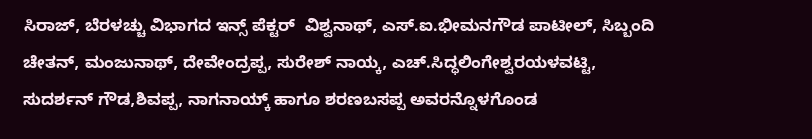ಸಿರಾಜ್, ಬೆರಳಚ್ಚು ವಿಭಾಗದ ಇನ್ಸ್ ಪೆಕ್ಟರ್  ವಿಶ್ವನಾಥ್, ಎಸ್.ಐ.ಭೀಮನಗೌಡ ಪಾಟೀಲ್, ಸಿಬ್ಬಂದಿ ಚೇತನ್, ಮಂಜುನಾಥ್, ದೇವೇಂದ್ರಪ್ಪ, ಸುರೇಶ್ ನಾಯ್ಕ, ಎಚ್.ಸಿದ್ಧಲಿಂಗೇಶ್ವರಯಳವಟ್ಟಿ, ಸುದರ್ಶನ್ ಗೌಡ,ಶಿವಪ್ಪ, ನಾಗನಾಯ್ಕ್ ಹಾಗೂ ಶರಣಬಸಪ್ಪ ಅವರನ್ನೊಳಗೊಂಡ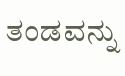ತಂಡವನ್ನು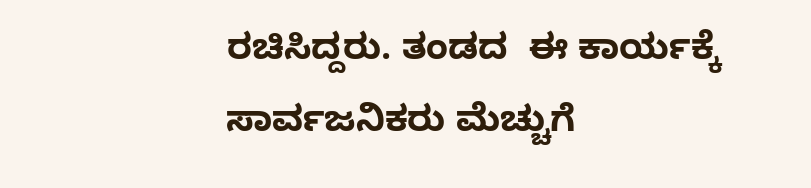ರಚಿಸಿದ್ದರು. ತಂಡದ  ಈ ಕಾರ್ಯಕ್ಕೆ ಸಾರ್ವಜನಿಕರು ಮೆಚ್ಚುಗೆ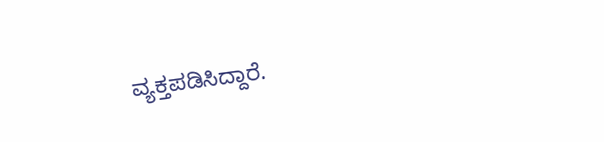ವ್ಯಕ್ತಪಡಿಸಿದ್ದಾರೆ.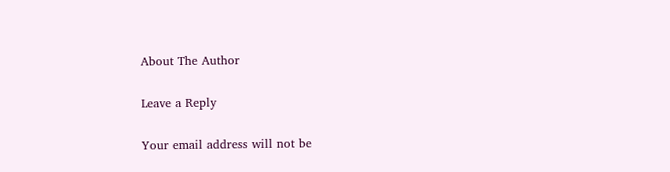About The Author

Leave a Reply

Your email address will not be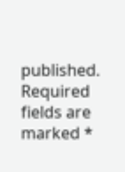published. Required fields are marked *